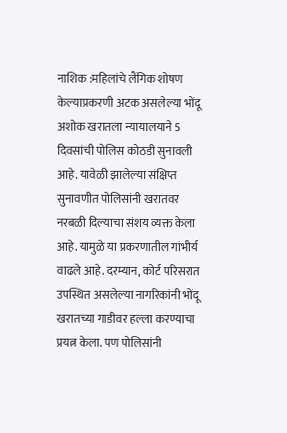नाशिक :महिलांचे लैंगिक शोषण केल्याप्रकरणी अटक असलेल्या भोंदू अशोक खरातला न्यायालयाने 5 दिवसांची पोलिस कोठडी सुनावली आहे. यावेळी झालेल्या संक्षिप्त सुनावणीत पोलिसांनी खरातवर नरबळी दिल्याचा संशय व्यक्त केला आहे. यामुळे या प्रकरणातील गांभीर्य वाढले आहे. दरम्यान, कोर्ट परिसरात उपस्थित असलेल्या नागरिकांनी भोंदू खरातच्या गाडीवर हल्ला करण्याचा प्रयत्न केला. पण पोलिसांनी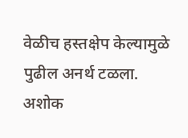वेळीच हस्तक्षेप केल्यामुळे पुढील अनर्थ टळला.
अशोक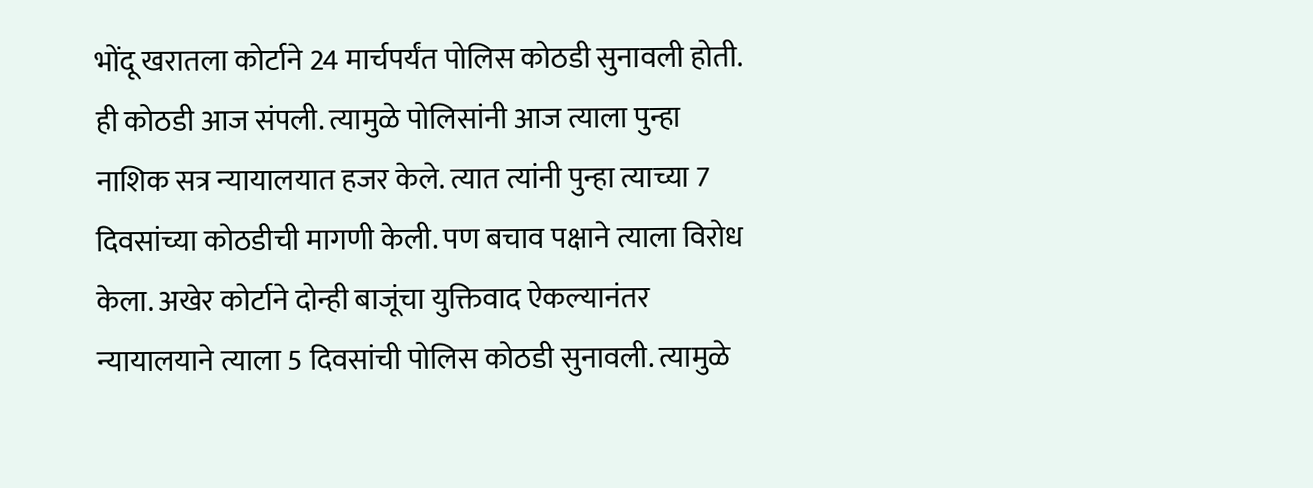भोंदू खरातला कोर्टाने 24 मार्चपर्यंत पोलिस कोठडी सुनावली होती. ही कोठडी आज संपली. त्यामुळे पोलिसांनी आज त्याला पुन्हा नाशिक सत्र न्यायालयात हजर केले. त्यात त्यांनी पुन्हा त्याच्या 7 दिवसांच्या कोठडीची मागणी केली. पण बचाव पक्षाने त्याला विरोध केला. अखेर कोर्टाने दोन्ही बाजूंचा युक्तिवाद ऐकल्यानंतर न्यायालयाने त्याला 5 दिवसांची पोलिस कोठडी सुनावली. त्यामुळे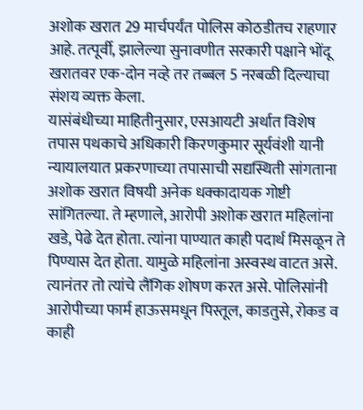अशोक खरात 29 मार्चपर्यंत पोलिस कोठडीतच राहणार आहे. तत्पूर्वी, झालेल्या सुनावणीत सरकारी पक्षाने भोंदू खरातवर एक-दोन नव्हे तर तब्बल 5 नरबळी दिल्याचा संशय व्यक्त केला.
यासंबंधीच्या माहितीनुसार, एसआयटी अर्थात विशेष तपास पथकाचे अधिकारी किरणकुमार सूर्यवंशी यानी न्यायालयात प्रकरणाच्या तपासाची सद्यस्थिती सांगताना अशोक खरात विषयी अनेक धक्कादायक गोष्टी सांगितल्या. ते म्हणाले, आरोपी अशोक खरात महिलांना खडे, पेढे देत होता. त्यांना पाण्यात काही पदार्थ मिसळून ते पिण्यास देत होता. यामुळे महिलांना अस्वस्थ वाटत असे. त्यानंतर तो त्यांचे लैंगिक शोषण करत असे. पोलिसांनी आरोपीच्या फार्म हाऊसमधून पिस्तूल, काडतुसे, रोकड व काही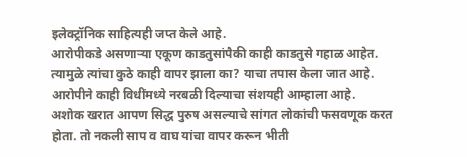इलेक्ट्रॉनिक साहित्यही जप्त केले आहे.
आरोपीकडे असणाऱ्या एकूण काडतुसांपैकी काही काडतुसे गहाळ आहेत. त्यामुळे त्यांचा कुठे काही वापर झाला का? याचा तपास केला जात आहे. आरोपीने काही विधींमध्ये नरबळी दिल्याचा संशयही आम्हाला आहे.
अशोक खरात आपण सिद्ध पुरुष असल्याचे सांगत लोकांची फसवणूक करत होता. तो नकली साप व वाघ यांचा वापर करून भीती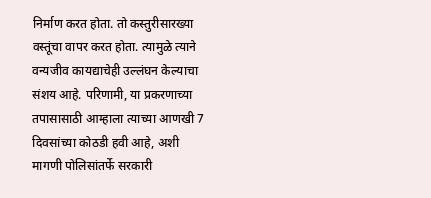निर्माण करत होता. तो कस्तुरीसारख्या वस्तूंचा वापर करत होता. त्यामुळे त्याने वन्यजीव कायद्याचेही उल्लंघन केल्याचा संशय आहे. परिणामी, या प्रकरणाच्या तपासासाठी आम्हाला त्याच्या आणखी 7 दिवसांच्या कोठडी हवी आहे, अशी मागणी पोलिसांतर्फे सरकारी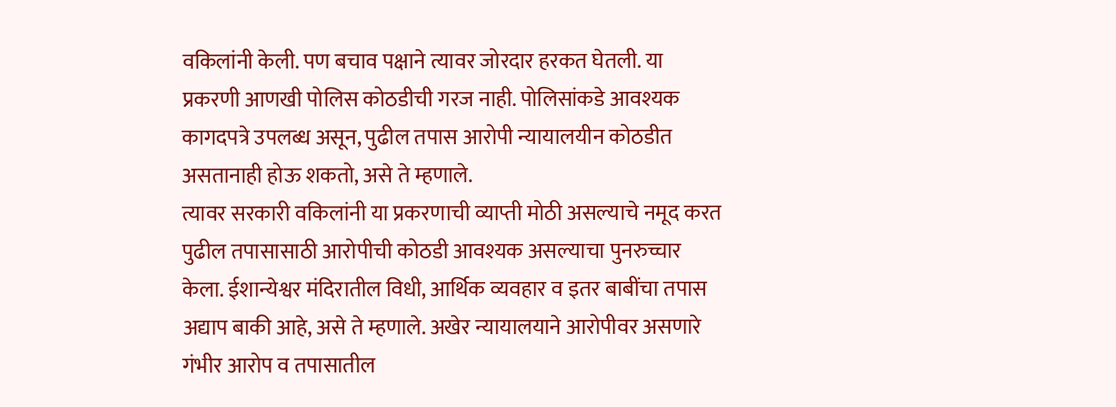वकिलांनी केली. पण बचाव पक्षाने त्यावर जोरदार हरकत घेतली. या प्रकरणी आणखी पोलिस कोठडीची गरज नाही. पोलिसांकडे आवश्यक कागदपत्रे उपलब्ध असून, पुढील तपास आरोपी न्यायालयीन कोठडीत असतानाही होऊ शकतो, असे ते म्हणाले.
त्यावर सरकारी वकिलांनी या प्रकरणाची व्याप्ती मोठी असल्याचे नमूद करत पुढील तपासासाठी आरोपीची कोठडी आवश्यक असल्याचा पुनरुच्चार केला. ईशान्येश्वर मंदिरातील विधी, आर्थिक व्यवहार व इतर बाबींचा तपास अद्याप बाकी आहे, असे ते म्हणाले. अखेर न्यायालयाने आरोपीवर असणारे गंभीर आरोप व तपासातील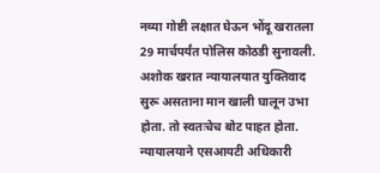नव्या गोष्टी लक्षात घेऊन भोंदू खरातला 29 मार्चपर्यंत पोलिस कोठडी सुनावली.
अशोक खरात न्यायालयात युक्तिवाद सुरू असताना मान खाली घालून उभा होता. तो स्वतःचेच बोट पाहत होता. न्यायालयाने एसआयटी अधिकारी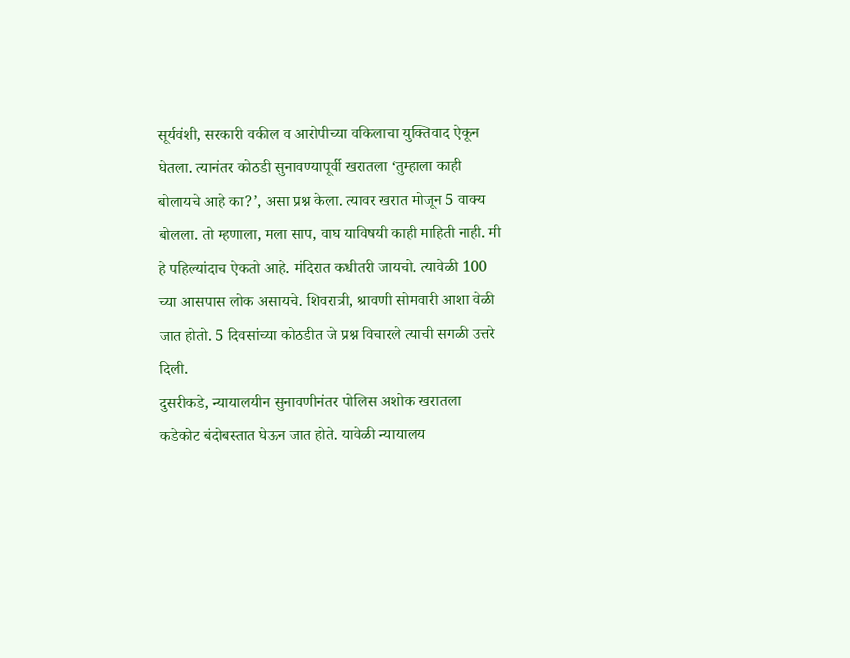सूर्यवंशी, सरकारी वकील व आरोपीच्या वकिलाचा युक्तिवाद ऐकून घेतला. त्यानंतर कोठडी सुनावण्यापूर्वी खरातला ‘तुम्हाला काही बोलायचे आहे का?’, असा प्रश्न केला. त्यावर खरात मोजून 5 वाक्य बोलला. तो म्हणाला, मला साप, वाघ याविषयी काही माहिती नाही. मी हे पहिल्यांदाच ऐकतो आहे. मंदिरात कधीतरी जायचो. त्यावेळी 100 च्या आसपास लोक असायचे. शिवरात्री, श्रावणी सोमवारी आशा वेळी जात होतो. 5 दिवसांच्या कोठडीत जे प्रश्न विचारले त्याची सगळी उत्तरे दिली.
दुसरीकडे, न्यायालयीन सुनावणीनंतर पोलिस अशोक खरातला कडेकोट बंदोबस्तात घेऊन जात होते. यावेळी न्यायालय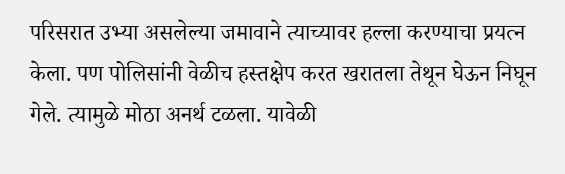परिसरात उभ्या असलेल्या जमावाने त्याच्यावर हल्ला करण्याचा प्रयत्न केला. पण पोलिसांनी वेळीच हस्तक्षेप करत खरातला तेथून घेऊन निघून गेले. त्यामुळे मोठा अनर्थ टळला. यावेळी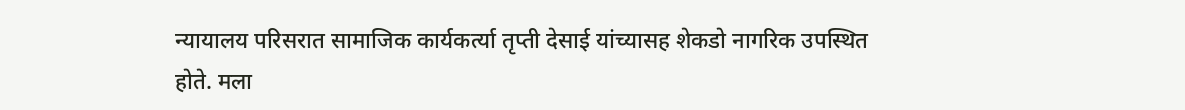न्यायालय परिसरात सामाजिक कार्यकर्त्या तृप्ती देसाई यांच्यासह शेकडो नागरिक उपस्थित होते. मला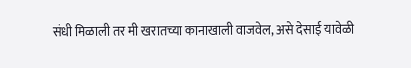संधी मिळाली तर मी खरातच्या कानाखाली वाजवेल, असे देसाई यावेळी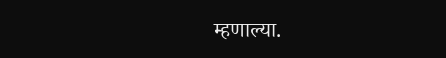म्हणाल्या.